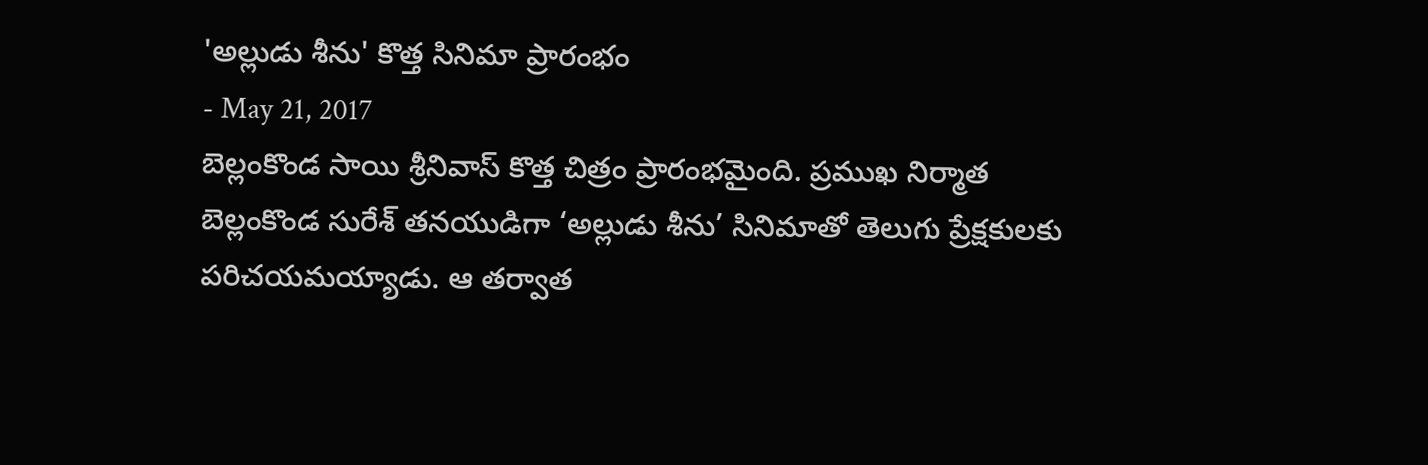'అల్లుడు శీను' కొత్త సినిమా ప్రారంభం
- May 21, 2017
బెల్లంకొండ సాయి శ్రీనివాస్ కొత్త చిత్రం ప్రారంభమైంది. ప్రముఖ నిర్మాత బెల్లంకొండ సురేశ్ తనయుడిగా ‘అల్లుడు శీను’ సినిమాతో తెలుగు ప్రేక్షకులకు పరిచయమయ్యాడు. ఆ తర్వాత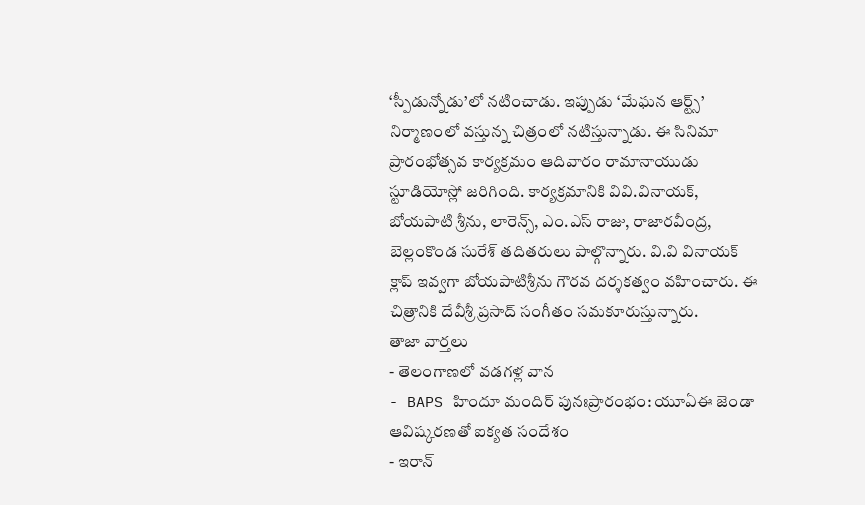‘స్పీడున్నోడు’లో నటించాడు. ఇప్పుడు ‘మేఘన ఆర్ట్స్’ నిర్మాణంలో వస్తున్న చిత్రంలో నటిస్తున్నాడు. ఈ సినిమా ప్రారంభోత్సవ కార్యక్రమం ఆదివారం రామానాయుడు స్టూడియోస్లో జరిగింది. కార్యక్రమానికి వివి.వినాయక్, బోయపాటి శ్రీను, లారెన్స్, ఎం.ఎస్ రాజు, రాజారవీంద్ర, బెల్లంకొండ సురేశ్ తదితరులు పాల్గొన్నారు. వి.వి వినాయక్ క్లాప్ ఇవ్వగా బోయపాటిశ్రీను గౌరవ దర్శకత్వం వహించారు. ఈ చిత్రానికి దేవీశ్రీ ప్రసాద్ సంగీతం సమకూరుస్తున్నారు.
తాజా వార్తలు
- తెలంగాణలో వడగళ్ల వాన
- BAPS హిందూ మందిర్ పునఃప్రారంభం: యూఏఈ జెండా ఆవిష్కరణతో ఐక్యత సందేశం
- ఇరాన్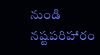నుండి నష్టపరిహారం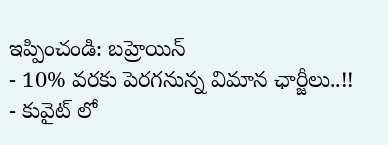ఇప్పించండి: బహ్రెయిన్
- 10% వరకు పెరగనున్న విమాన ఛార్జీలు..!!
- కువైట్ లో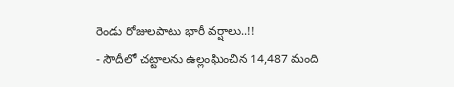రెండు రోజులపాటు భారీ వర్షాలు..!!
- సౌదీలో చట్టాలను ఉల్లంఘించిన 14,487 మంది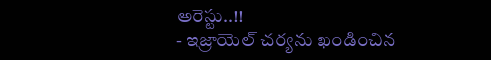అరెస్టు..!!
- ఇజ్రాయెల్ చర్యను ఖండించిన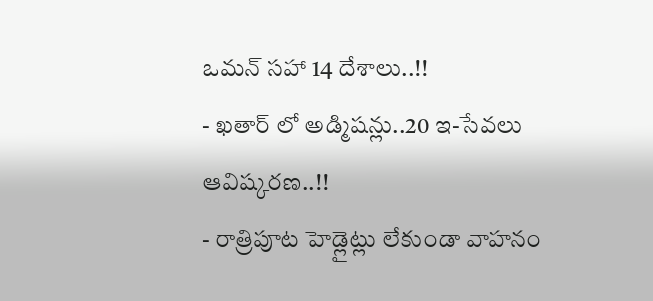ఒమన్ సహా 14 దేశాలు..!!
- ఖతార్ లో అడ్మిషన్లు..20 ఇ-సేవలు ఆవిష్కరణ..!!
- రాత్రిపూట హెడ్లైట్లు లేకుండా వాహనం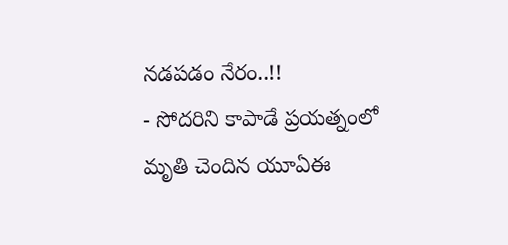నడపడం నేరం..!!
- సోదరిని కాపాడే ప్రయత్నంలో మృతి చెందిన యూఏఈ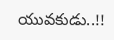యువకుడు..!!